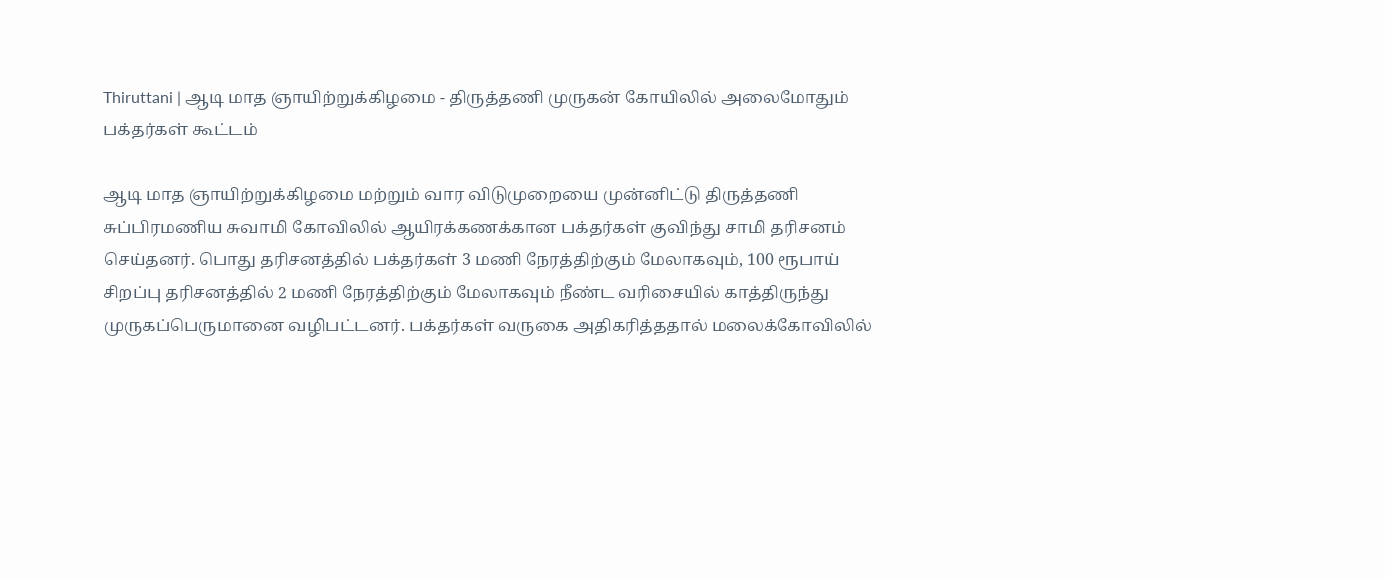Thiruttani | ஆடி மாத ஞாயிற்றுக்கிழமை - திருத்தணி முருகன் கோயிலில் அலைமோதும் பக்தர்கள் கூட்டம்

ஆடி மாத ஞாயிற்றுக்கிழமை மற்றும் வார விடுமுறையை முன்னிட்டு திருத்தணி சுப்பிரமணிய சுவாமி கோவிலில் ஆயிரக்கணக்கான பக்தர்கள் குவிந்து சாமி தரிசனம் செய்தனர். பொது தரிசனத்தில் பக்தர்கள் 3 மணி நேரத்திற்கும் மேலாகவும், 100 ரூபாய் சிறப்பு தரிசனத்தில் 2 மணி நேரத்திற்கும் மேலாகவும் நீண்ட வரிசையில் காத்திருந்து முருகப்பெருமானை வழிபட்டனர். பக்தர்கள் வருகை அதிகரித்ததால் மலைக்கோவிலில்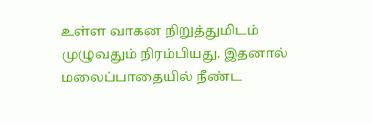உள்ள வாகன நிறுத்துமிடம் முழுவதும் நிரம்பியது. இதனால் மலைப்பாதையில் நீண்ட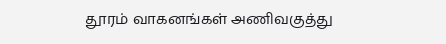தூரம் வாகனங்கள் அணிவகுத்து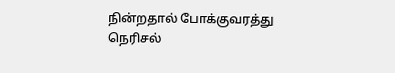நின்றதால் போக்குவரத்து நெரிசல்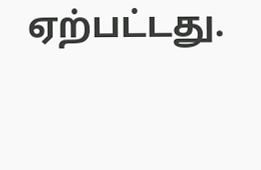ஏற்பட்டது.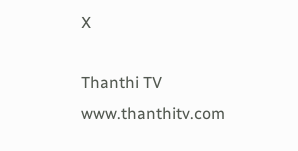X

Thanthi TV
www.thanthitv.com